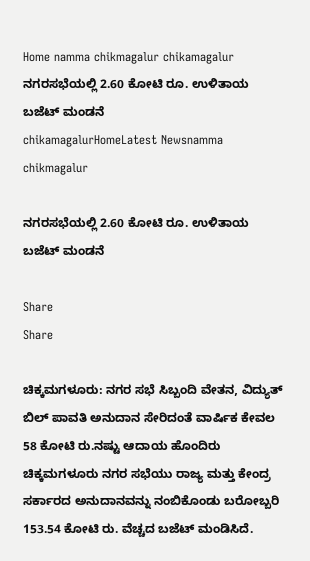Home namma chikmagalur chikamagalur ನಗರಸಭೆಯಲ್ಲಿ 2.60 ಕೋಟಿ ರೂ. ಉಳಿತಾಯ ಬಜೆಟ್‌ ಮಂಡನೆ
chikamagalurHomeLatest Newsnamma chikmagalur

ನಗರಸಭೆಯಲ್ಲಿ 2.60 ಕೋಟಿ ರೂ. ಉಳಿತಾಯ ಬಜೆಟ್‌ ಮಂಡನೆ

Share
Share

ಚಿಕ್ಕಮಗಳೂರು: ನಗರ ಸಭೆ ಸಿಬ್ಬಂದಿ ವೇತನ, ವಿದ್ಯುತ್‌ ಬಿಲ್‌ ಪಾವತಿ ಅನುದಾನ ಸೇರಿದಂತೆ ವಾರ್ಷಿಕ ಕೇವಲ 58 ಕೋಟಿ ರು.ನಷ್ಟು ಆದಾಯ ಹೊಂದಿರು ಚಿಕ್ಕಮಗಳೂರು ನಗರ ಸಭೆಯು ರಾಜ್ಯ ಮತ್ತು ಕೇಂದ್ರ ಸರ್ಕಾರದ ಅನುದಾನವನ್ನು ನಂಬಿಕೊಂಡು ಬರೋಬ್ಬರಿ 153.54 ಕೋಟಿ ರು. ವೆಚ್ಚದ ಬಜೆಟ್‌ ಮಂಡಿಸಿದೆ.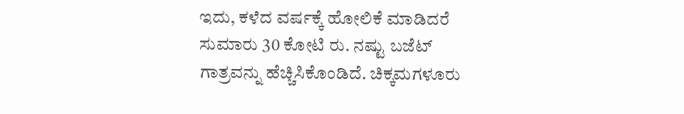ಇದು, ಕಳೆದ ವರ್ಷಕ್ಕೆ ಹೋಲಿಕೆ ಮಾಡಿದರೆ ಸುಮಾರು 30 ಕೋಟಿ ರು. ನಷ್ಟು ಬಜೆಟ್‌ ಗಾತ್ರವನ್ನು ಹೆಚ್ಚಿಸಿಕೊಂಡಿದೆ. ಚಿಕ್ಕಮಗಳೂರು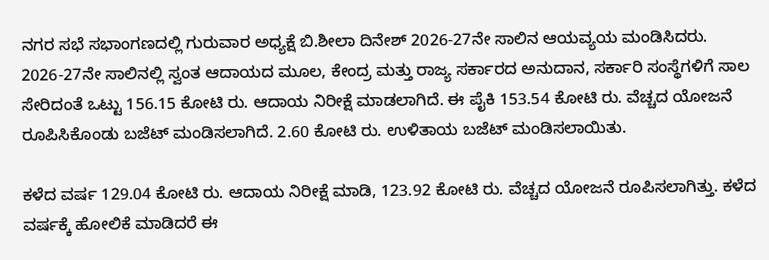ನಗರ ಸಭೆ ಸಭಾಂಗಣದಲ್ಲಿ ಗುರುವಾರ ಅಧ್ಯಕ್ಷೆ ಬಿ.ಶೀಲಾ ದಿನೇಶ್ 2026-27ನೇ ಸಾಲಿನ ಆಯವ್ಯಯ ಮಂಡಿಸಿದರು. 2026-27ನೇ ಸಾಲಿನಲ್ಲಿ ಸ್ವಂತ ಆದಾಯದ ಮೂಲ, ಕೇಂದ್ರ ಮತ್ತು ರಾಜ್ಯ ಸರ್ಕಾರದ ಅನುದಾನ, ಸರ್ಕಾರಿ ಸಂಸ್ಥೆಗಳಿಗೆ ಸಾಲ ಸೇರಿದಂತೆ ಒಟ್ಟು 156.15 ಕೋಟಿ ರು. ಆದಾಯ ನಿರೀಕ್ಷೆ ಮಾಡಲಾಗಿದೆ. ಈ ಪೈಕಿ 153.54 ಕೋಟಿ ರು. ವೆಚ್ಚದ ಯೋಜನೆ ರೂಪಿಸಿಕೊಂಡು ಬಜೆಟ್‌ ಮಂಡಿಸಲಾಗಿದೆ. 2.60 ಕೋಟಿ ರು. ಉಳಿತಾಯ ಬಜೆಟ್‌ ಮಂಡಿಸಲಾಯಿತು.

ಕಳೆದ ವರ್ಷ 129.04 ಕೋಟಿ ರು. ಆದಾಯ ನಿರೀಕ್ಷೆ ಮಾಡಿ, 123.92 ಕೋಟಿ ರು. ವೆಚ್ಚದ ಯೋಜನೆ ರೂಪಿಸಲಾಗಿತ್ತು. ಕಳೆದ ವರ್ಷಕ್ಕೆ ಹೋಲಿಕೆ ಮಾಡಿದರೆ ಈ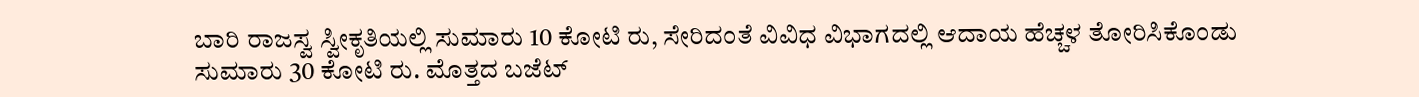ಬಾರಿ ರಾಜಸ್ವ ಸ್ವೀಕೃತಿಯಲ್ಲಿ ಸುಮಾರು 10 ಕೋಟಿ ರು, ಸೇರಿದಂತೆ ವಿವಿಧ ವಿಭಾಗದಲ್ಲಿ ಆದಾಯ ಹೆಚ್ಚಳ ತೋರಿಸಿಕೊಂಡು ಸುಮಾರು 30 ಕೋಟಿ ರು. ಮೊತ್ತದ ಬಜೆಟ್‌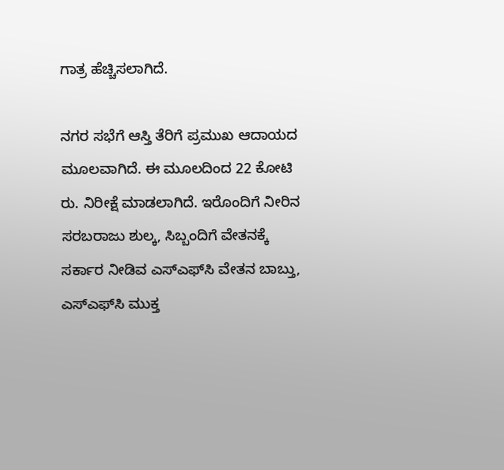ಗಾತ್ರ ಹೆಚ್ಚಿಸಲಾಗಿದೆ.

ನಗರ ಸಭೆಗೆ ಆಸ್ತಿ ತೆರಿಗೆ ಪ್ರಮುಖ ಆದಾಯದ ಮೂಲವಾಗಿದೆ. ಈ ಮೂಲದಿಂದ 22 ಕೋಟಿ ರು. ನಿರೀಕ್ಷೆ ಮಾಡಲಾಗಿದೆ. ಇರೊಂದಿಗೆ ನೀರಿನ ಸರಬರಾಜು ಶುಲ್ಕ, ಸಿಬ್ಬಂದಿಗೆ ವೇತನಕ್ಕೆ ಸರ್ಕಾರ ನೀಡಿವ ಎಸ್‌ಎಫ್‌ಸಿ ವೇತನ ಬಾಬ್ತು, ಎಸ್‌ಎಫ್‌ಸಿ ಮುಕ್ತ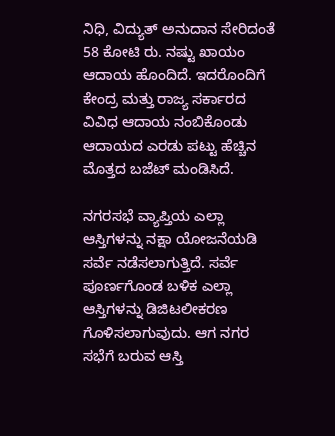ನಿಧಿ, ವಿದ್ಯುತ್‌ ಅನುದಾನ ಸೇರಿದಂತೆ 58 ಕೋಟಿ ರು. ನಷ್ಟು ಖಾಯಂ ಆದಾಯ ಹೊಂದಿದೆ. ಇದರೊಂದಿಗೆ ಕೇಂದ್ರ ಮತ್ತು ರಾಜ್ಯ ಸರ್ಕಾರದ ವಿವಿಧ ಆದಾಯ ನಂಬಿಕೊಂಡು ಆದಾಯದ ಎರಡು ಪಟ್ಟು ಹೆಚ್ಚಿನ ಮೊತ್ತದ ಬಜೆಟ್‌ ಮಂಡಿಸಿದೆ.

ನಗರಸಭೆ ವ್ಯಾಪ್ತಿಯ ಎಲ್ಲಾ ಆಸ್ತಿಗಳನ್ನು ನಕ್ಷಾ ಯೋಜನೆಯಡಿ ಸರ್ವೆ ನಡೆಸಲಾಗುತ್ತಿದೆ. ಸರ್ವೆ ಪೂರ್ಣಗೊಂಡ ಬಳಿಕ ಎಲ್ಲಾ ಆಸ್ತಿಗಳನ್ನು ಡಿಜಿಟಲೀಕರಣ ಗೊಳಿಸಲಾಗುವುದು. ಆಗ ನಗರ ಸಭೆಗೆ ಬರುವ ಆಸ್ತಿ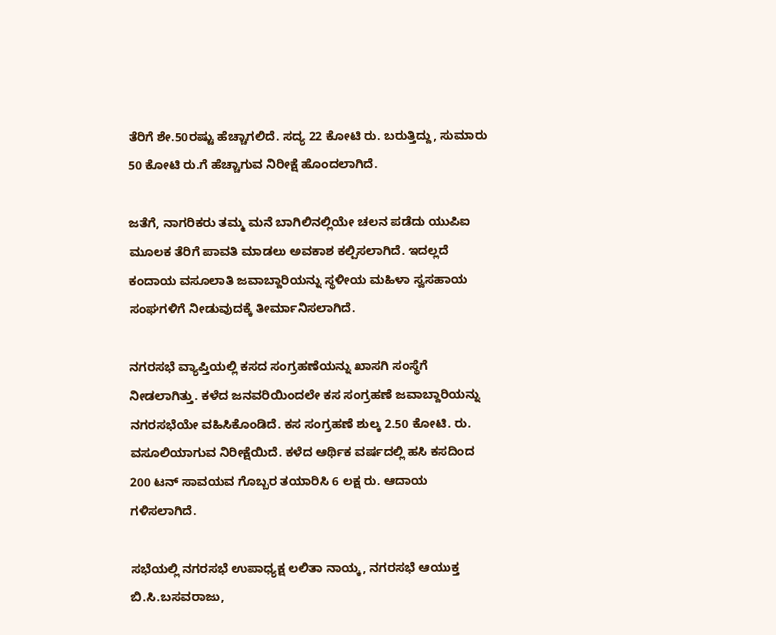ತೆರಿಗೆ ಶೇ.50ರಷ್ಟು ಹೆಚ್ಚಾಗಲಿದೆ. ಸದ್ಯ 22 ಕೋಟಿ ರು. ಬರುತ್ತಿದ್ದು, ಸುಮಾರು 50 ಕೋಟಿ ರು.ಗೆ ಹೆಚ್ಚಾಗುವ ನಿರೀಕ್ಷೆ ಹೊಂದಲಾಗಿದೆ.

ಜತೆಗೆ, ನಾಗರಿಕರು ತಮ್ಮ ಮನೆ ಬಾಗಿಲಿನಲ್ಲಿಯೇ ಚಲನ ಪಡೆದು ಯುಪಿಐ ಮೂಲಕ ತೆರಿಗೆ ಪಾವತಿ ಮಾಡಲು ಅವಕಾಶ ಕಲ್ಪಿಸಲಾಗಿದೆ. ಇದಲ್ಲದೆ ಕಂದಾಯ ವಸೂಲಾತಿ ಜವಾಬ್ದಾರಿಯನ್ನು ಸ್ಥಳೀಯ ಮಹಿಳಾ ಸ್ವಸಹಾಯ ಸಂಘಗಳಿಗೆ ನೀಡುವುದಕ್ಕೆ ತೀರ್ಮಾನಿಸಲಾಗಿದೆ.

ನಗರಸಭೆ ವ್ಯಾಪ್ತಿಯಲ್ಲಿ ಕಸದ ಸಂಗ್ರಹಣೆಯನ್ನು ಖಾಸಗಿ ಸಂಸ್ಥೆಗೆ ನೀಡಲಾಗಿತ್ತು. ಕಳೆದ ಜನವರಿಯಿಂದಲೇ ಕಸ ಸಂಗ್ರಹಣೆ ಜವಾಬ್ದಾರಿಯನ್ನು ನಗರಸಭೆಯೇ ವಹಿಸಿಕೊಂಡಿದೆ. ಕಸ ಸಂಗ್ರಹಣೆ ಶುಲ್ಕ 2.50 ಕೋಟಿ. ರು. ವಸೂಲಿಯಾಗುವ ನಿರೀಕ್ಷೆಯಿದೆ. ಕಳೆದ ಆರ್ಥಿಕ ವರ್ಷದಲ್ಲಿ ಹಸಿ ಕಸದಿಂದ 200 ಟನ್ ಸಾವಯವ ಗೊಬ್ಬರ ತಯಾರಿಸಿ 6 ಲಕ್ಷ ರು. ಆದಾಯ ಗಳಿಸಲಾಗಿದೆ.

ಸಭೆಯಲ್ಲಿ ನಗರಸಭೆ ಉಪಾಧ್ಯಕ್ಷ ಲಲಿತಾ ನಾಯ್ಕ, ನಗರಸಭೆ ಆಯುಕ್ತ ಬಿ.ಸಿ.ಬಸವರಾಜು,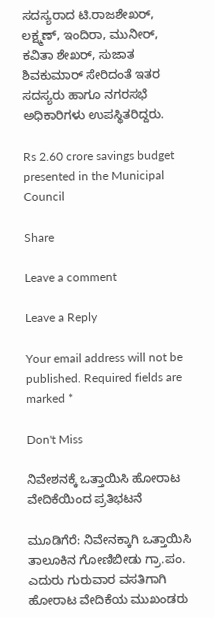ಸದಸ್ಯರಾದ ಟಿ.ರಾಜಶೇಖರ್, ಲಕ್ಷ್ಮಣ್, ಇಂದಿರಾ, ಮುನೀರ್, ಕವಿತಾ ಶೇಖರ್, ಸುಜಾತ ಶಿವಕುಮಾರ್ ಸೇರಿದಂತೆ ಇತರ ಸದಸ್ಯರು ಹಾಗೂ ನಗರಸಭೆ ಅಧಿಕಾರಿಗಳು ಉಪಸ್ಥಿತರಿದ್ದರು.

Rs 2.60 crore savings budget presented in the Municipal Council

Share

Leave a comment

Leave a Reply

Your email address will not be published. Required fields are marked *

Don't Miss

ನಿವೇಶನಕ್ಕೆ ಒತ್ತಾಯಿಸಿ ಹೋರಾಟ ವೇದಿಕೆಯಿಂದ ಪ್ರತಿಭಟನೆ

ಮೂಡಿಗೆರೆ: ನಿವೇನಕ್ಕಾಗಿ ಒತ್ತಾಯಿಸಿ ತಾಲೂಕಿನ ಗೋಣಿಬೀಡು ಗ್ರಾ.ಪಂ. ಎದುರು ಗುರುವಾರ ವಸತಿಗಾಗಿ ಹೋರಾಟ ವೇದಿಕೆಯ ಮುಖಂಡರು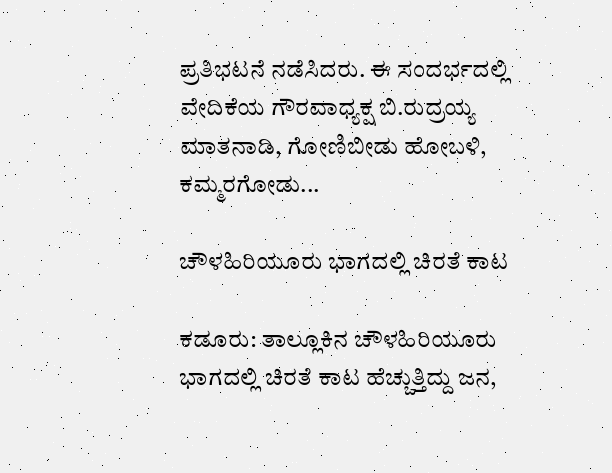ಪ್ರತಿಭಟನೆ ನಡೆಸಿದರು. ಈ ಸಂದರ್ಭದಲ್ಲಿ ವೇದಿಕೆಯ ಗೌರವಾಧ್ಯಕ್ಷ ಬಿ.ರುದ್ರಯ್ಯ ಮಾತನಾಡಿ, ಗೋಣಿಬೀಡು ಹೋಬಳಿ, ಕಮ್ಮರಗೋಡು...

ಚೌಳಹಿರಿಯೂರು ಭಾಗದಲ್ಲಿ ಚಿರತೆ ಕಾಟ

ಕಡೂರು: ತಾಲ್ಲೂಕಿನ ಚೌಳಹಿರಿಯೂರು ಭಾಗದಲ್ಲಿ ಚಿರತೆ ಕಾಟ ಹೆಚ್ಚುತ್ತಿದ್ದು ಜನ,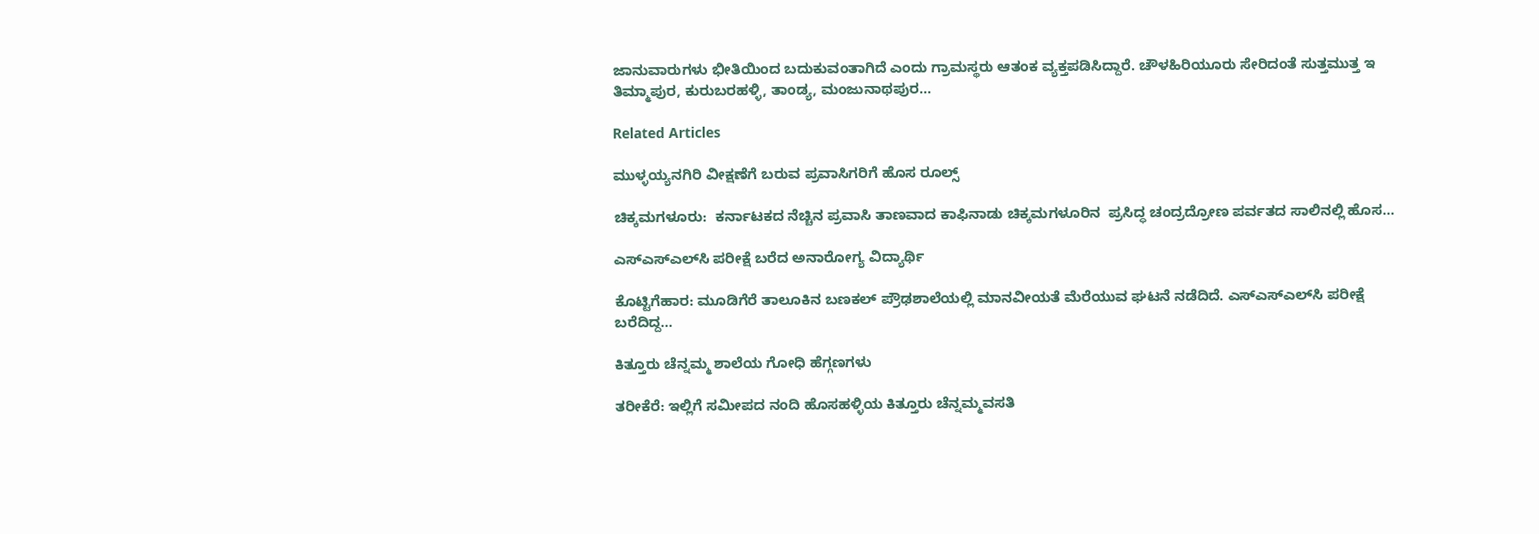ಜಾನುವಾರುಗಳು ಭೀತಿಯಿಂದ ಬದುಕುವಂತಾಗಿದೆ ಎಂದು ಗ್ರಾಮಸ್ಥರು ಆತಂಕ ವ್ಯಕ್ತಪಡಿಸಿದ್ದಾರೆ. ಚೌಳಹಿರಿಯೂರು ಸೇರಿದಂತೆ ಸುತ್ತಮುತ್ತ ಇ ತಿಮ್ಮಾಪುರ, ಕುರುಬರಹಳ್ಳಿ, ತಾಂಡ್ಯ, ಮಂಜುನಾಥಪುರ...

Related Articles

ಮುಳ್ಳಯ್ಯನಗಿರಿ ವೀಕ್ಷಣೆಗೆ ಬರುವ ಪ್ರವಾಸಿಗರಿಗೆ ಹೊಸ ರೂಲ್ಸ್

ಚಿಕ್ಕಮಗಳೂರು:  ಕರ್ನಾಟಕದ ನೆಚ್ಚಿನ ಪ್ರವಾಸಿ ತಾಣವಾದ ಕಾಫಿನಾಡು ಚಿಕ್ಕಮಗಳೂರಿನ  ಪ್ರಸಿದ್ಧ ಚಂದ್ರದ್ರೋಣ ಪರ್ವತದ ಸಾಲಿನಲ್ಲಿ ಹೊಸ...

ಎಸ್‌ಎಸ್‌ಎಲ್‌ಸಿ ಪರೀಕ್ಷೆ ಬರೆದ ಅನಾರೋಗ್ಯ ವಿದ್ಯಾರ್ಥಿ

ಕೊಟ್ಟಿಗೆಹಾರ: ಮೂಡಿಗೆರೆ ತಾಲೂಕಿನ ಬಣಕಲ್ ಪ್ರೌಢಶಾಲೆಯಲ್ಲಿ ಮಾನವೀಯತೆ ಮೆರೆಯುವ ಘಟನೆ ನಡೆದಿದೆ. ಎಸ್‌ಎಸ್‌ಎಲ್‌ಸಿ ಪರೀಕ್ಷೆ ಬರೆದಿದ್ದ...

ಕಿತ್ತೂರು ಚೆನ್ನಮ್ಮ ಶಾಲೆಯ ಗೋಧಿ ಹೆಗ್ಗಣಗಳು

ತರೀಕೆರೆ: ಇಲ್ಲಿಗೆ ಸಮೀಪದ ನಂದಿ ಹೊಸಹಳ್ಳಿಯ ಕಿತ್ತೂರು ಚೆನ್ನಮ್ಮವಸತಿ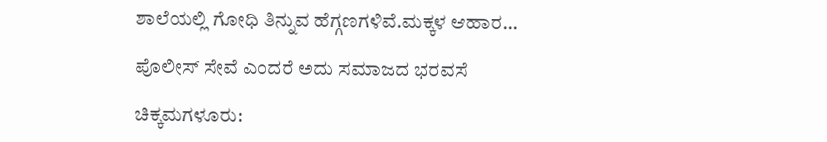ಶಾಲೆಯಲ್ಲಿ ಗೋಧಿ ತಿನ್ನುವ ಹೆಗ್ಗಣಗಳಿವೆ.ಮಕ್ಕಳ ಆಹಾರ...

ಪೊಲೀಸ್ ಸೇವೆ ಎಂದರೆ ಅದು ಸಮಾಜದ ಭರವಸೆ

ಚಿಕ್ಕಮಗಳೂರು: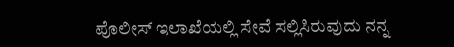ಪೊಲೀಸ್ ಇಲಾಖೆಯಲ್ಲಿ ಸೇವೆ ಸಲ್ಲಿಸಿರುವುದು ನನ್ನ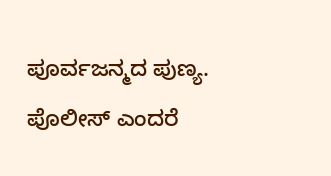ಪೂರ್ವಜನ್ಮದ ಪುಣ್ಯ. ಪೊಲೀಸ್ ಎಂದರೆ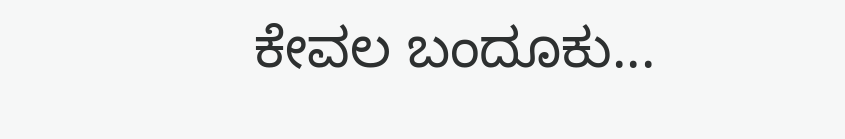ಕೇವಲ ಬಂದೂಕು...